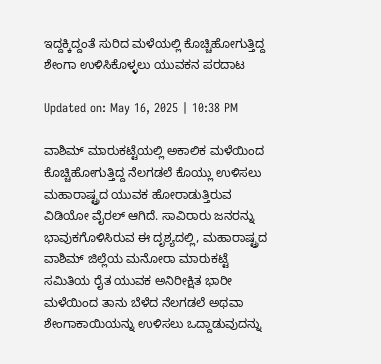ಇದ್ದಕ್ಕಿದ್ದಂತೆ ಸುರಿದ ಮಳೆಯಲ್ಲಿ ಕೊಚ್ಚಿಹೋಗುತ್ತಿದ್ದ ಶೇಂಗಾ ಉಳಿಸಿಕೊಳ್ಳಲು ಯುವಕನ ಪರದಾಟ

Updated on: May 16, 2025 | 10:38 PM

ವಾಶಿಮ್ ಮಾರುಕಟ್ಟೆಯಲ್ಲಿ ಅಕಾಲಿಕ ಮಳೆಯಿಂದ ಕೊಚ್ಚಿಹೋಗುತ್ತಿದ್ದ ನೆಲಗಡಲೆ ಕೊಯ್ಲು ಉಳಿಸಲು ಮಹಾರಾಷ್ಟ್ರದ ಯುವಕ ಹೋರಾಡುತ್ತಿರುವ ವಿಡಿಯೋ ವೈರಲ್ ಆಗಿದೆ. ಸಾವಿರಾರು ಜನರನ್ನು ಭಾವುಕಗೊಳಿಸಿರುವ ಈ ದೃಶ್ಯದಲ್ಲಿ, ಮಹಾರಾಷ್ಟ್ರದ ವಾಶಿಮ್ ಜಿಲ್ಲೆಯ ಮನೋರಾ ಮಾರುಕಟ್ಟೆ ಸಮಿತಿಯ ರೈತ ಯುವಕ ಅನಿರೀಕ್ಷಿತ ಭಾರೀ ಮಳೆಯಿಂದ ತಾನು ಬೆಳೆದ ನೆಲಗಡಲೆ ಅಥವಾ ಶೇಂಗಾಕಾಯಿಯನ್ನು ಉಳಿಸಲು ಒದ್ದಾಡುವುದನ್ನು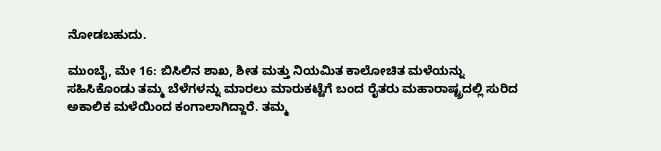ನೋಡಬಹುದು.

ಮುಂಬೈ, ಮೇ 16: ಬಿಸಿಲಿನ ಶಾಖ, ಶೀತ ಮತ್ತು ನಿಯಮಿತ ಕಾಲೋಚಿತ ಮಳೆಯನ್ನು ಸಹಿಸಿಕೊಂಡು ತಮ್ಮ ಬೆಳೆಗಳನ್ನು ಮಾರಲು ಮಾರುಕಟ್ಟೆಗೆ ಬಂದ ರೈತರು ಮಹಾರಾಷ್ಟ್ರದಲ್ಲಿ ಸುರಿದ ಅಕಾಲಿಕ ಮಳೆಯಿಂದ ಕಂಗಾಲಾಗಿದ್ದಾರೆ. ತಮ್ಮ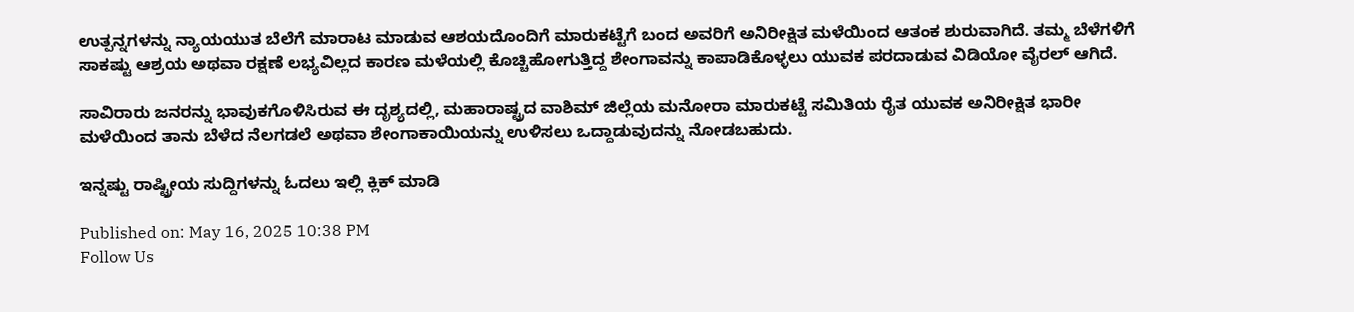ಉತ್ಪನ್ನಗಳನ್ನು ನ್ಯಾಯಯುತ ಬೆಲೆಗೆ ಮಾರಾಟ ಮಾಡುವ ಆಶಯದೊಂದಿಗೆ ಮಾರುಕಟ್ಟೆಗೆ ಬಂದ ಅವರಿಗೆ ಅನಿರೀಕ್ಷಿತ ಮಳೆಯಿಂದ ಆತಂಕ ಶುರುವಾಗಿದೆ. ತಮ್ಮ ಬೆಳೆಗಳಿಗೆ ಸಾಕಷ್ಟು ಆಶ್ರಯ ಅಥವಾ ರಕ್ಷಣೆ ಲಭ್ಯವಿಲ್ಲದ ಕಾರಣ ಮಳೆಯಲ್ಲಿ ಕೊಚ್ಚಿಹೋಗುತ್ತಿದ್ದ ಶೇಂಗಾವನ್ನು ಕಾಪಾಡಿಕೊಳ್ಳಲು ಯುವಕ ಪರದಾಡುವ ವಿಡಿಯೋ ವೈರಲ್ ಆಗಿದೆ.

ಸಾವಿರಾರು ಜನರನ್ನು ಭಾವುಕಗೊಳಿಸಿರುವ ಈ ದೃಶ್ಯದಲ್ಲಿ, ಮಹಾರಾಷ್ಟ್ರದ ವಾಶಿಮ್ ಜಿಲ್ಲೆಯ ಮನೋರಾ ಮಾರುಕಟ್ಟೆ ಸಮಿತಿಯ ರೈತ ಯುವಕ ಅನಿರೀಕ್ಷಿತ ಭಾರೀ ಮಳೆಯಿಂದ ತಾನು ಬೆಳೆದ ನೆಲಗಡಲೆ ಅಥವಾ ಶೇಂಗಾಕಾಯಿಯನ್ನು ಉಳಿಸಲು ಒದ್ದಾಡುವುದನ್ನು ನೋಡಬಹುದು.

ಇನ್ನಷ್ಟು ರಾಷ್ಟ್ರೀಯ ಸುದ್ದಿಗಳನ್ನು ಓದಲು ಇಲ್ಲಿ ಕ್ಲಿಕ್ ಮಾಡಿ

Published on: May 16, 2025 10:38 PM
Follow Us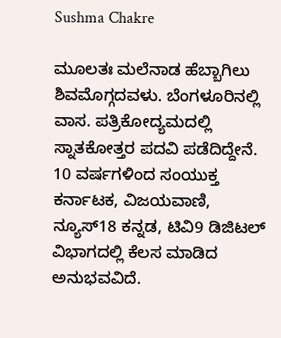Sushma Chakre

ಮೂಲತಃ ಮಲೆನಾಡ ಹೆಬ್ಬಾಗಿಲು ಶಿವಮೊಗ್ಗದವಳು. ಬೆಂಗಳೂರಿನಲ್ಲಿ ವಾಸ. ಪತ್ರಿಕೋದ್ಯಮದಲ್ಲಿ ಸ್ನಾತಕೋತ್ತರ ಪದವಿ ಪಡೆದಿದ್ದೇನೆ. 10 ವರ್ಷಗಳಿಂದ ಸಂಯುಕ್ತ ಕರ್ನಾಟಕ, ವಿಜಯವಾಣಿ, ನ್ಯೂಸ್18 ಕನ್ನಡ, ಟಿವಿ9 ಡಿಜಿಟಲ್ ವಿಭಾಗದಲ್ಲಿ ಕೆಲಸ ಮಾಡಿದ ಅನುಭವವಿದೆ.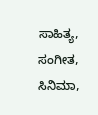ಸಾಹಿತ್ಯ, ಸಂಗೀತ, ಸಿನಿಮಾ,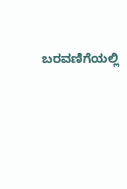ಬರವಣಿಗೆಯಲ್ಲಿ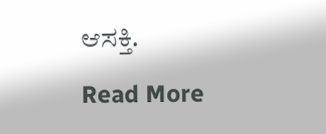ಆಸಕ್ತಿ.

Read More